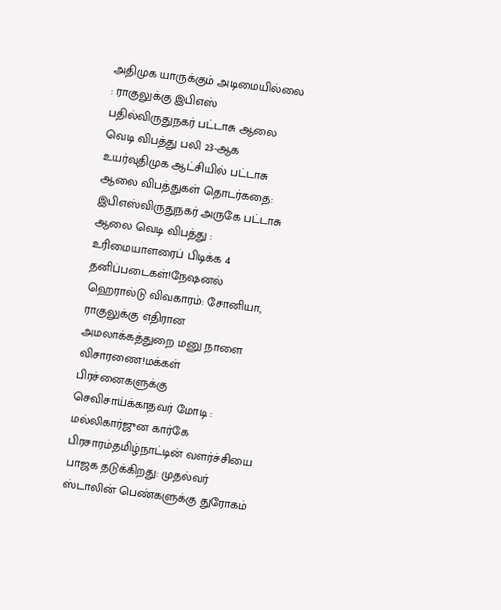அதிமுக யாருக்கும் அடிமையில்லை : ராகுலுக்கு இபிஎஸ் பதில்விருதுநகர் பட்டாசு ஆலை வெடி விபத்து பலி 23-ஆக உயர்வுதிமுக ஆட்சியில் பட்டாசு ஆலை விபத்துகள் தொடர்கதை: இபிஎஸ்விருதுநகர் அருகே பட்டாசு ஆலை வெடி விபத்து : உரிமையாளரைப் பிடிக்க 4 தனிப்படைகள்!நேஷனல் ஹெரால்டு விவகாரம்: சோனியா, ராகுலுக்கு எதிரான அமலாக்கத்துறை மனு நாளை விசாரணை!மக்கள் பிரச்னைகளுக்கு செவிசாய்க்காதவர் மோடி : மல்லிகார்ஜுன கார்கே பிரசாரம்தமிழ்நாட்டின் வளர்ச்சியை பாஜக தடுக்கிறது: முதல்வர் ஸ்டாலின் பெண்களுக்கு துரோகம்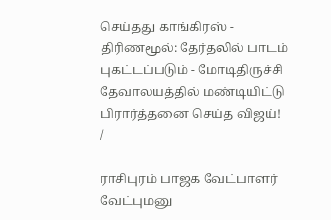செய்தது காங்கிரஸ் - திரிணமூல்: தேர்தலில் பாடம் புகட்டப்படும் - மோடிதிருச்சி தேவாலயத்தில் மண்டியிட்டு பிரார்த்தனை செய்த விஜய்!
/

ராசிபுரம் பாஜக வேட்பாளர் வேட்புமனு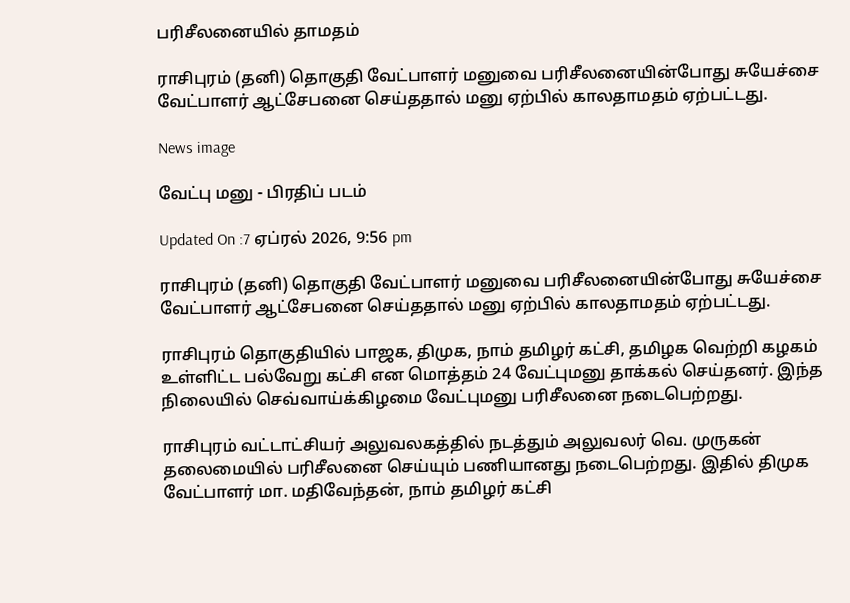பரிசீலனையில் தாமதம்

ராசிபுரம் (தனி) தொகுதி வேட்பாளர் மனுவை பரிசீலனையின்போது சுயேச்சை வேட்பாளர் ஆட்சேபனை செய்ததால் மனு ஏற்பில் காலதாமதம் ஏற்பட்டது.

News image

வேட்பு மனு - பிரதிப் படம்

Updated On :7 ஏப்ரல் 2026, 9:56 pm

ராசிபுரம் (தனி) தொகுதி வேட்பாளர் மனுவை பரிசீலனையின்போது சுயேச்சை வேட்பாளர் ஆட்சேபனை செய்ததால் மனு ஏற்பில் காலதாமதம் ஏற்பட்டது.

ராசிபுரம் தொகுதியில் பாஜக, திமுக, நாம் தமிழர் கட்சி, தமிழக வெற்றி கழகம் உள்ளிட்ட பல்வேறு கட்சி என மொத்தம் 24 வேட்புமனு தாக்கல் செய்தனர். இந்த நிலையில் செவ்வாய்க்கிழமை வேட்புமனு பரிசீலனை நடைபெற்றது.

ராசிபுரம் வட்டாட்சியர் அலுவலகத்தில் நடத்தும் அலுவலர் வெ. முருகன் தலைமையில் பரிசீலனை செய்யும் பணியானது நடைபெற்றது. இதில் திமுக வேட்பாளர் மா. மதிவேந்தன், நாம் தமிழர் கட்சி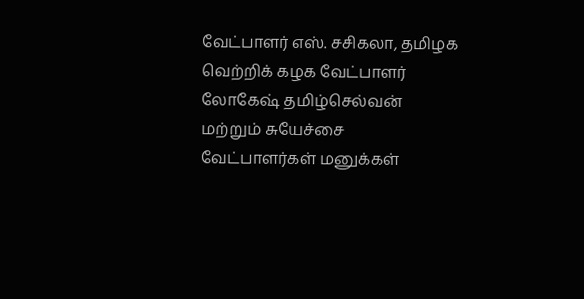வேட்பாளர் எஸ். சசிகலா, தமிழக வெற்றிக் கழக வேட்பாளர் லோகேஷ் தமிழ்செல்வன் மற்றும் சுயேச்சை வேட்பாளர்கள் மனுக்கள்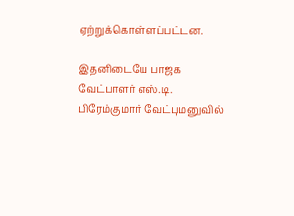ஏற்றுக்கொள்ளப்பட்டன.

இதனிடையே பாஜக வேட்பாளர் எஸ்.டி. பிரேம்குமார் வேட்புமனுவில்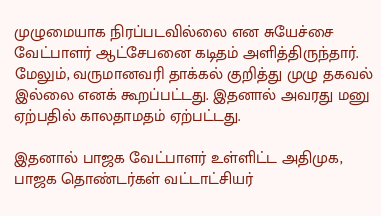முழுமையாக நிரப்படவில்லை என சுயேச்சை வேட்பாளர் ஆட்சேபனை கடிதம் அளித்திருந்தார். மேலும், வருமானவரி தாக்கல் குறித்து முழு தகவல் இல்லை எனக் கூறப்பட்டது. இதனால் அவரது மனு ஏற்பதில் காலதாமதம் ஏற்பட்டது.

இதனால் பாஜக வேட்பாளர் உள்ளிட்ட அதிமுக, பாஜக தொண்டர்கள் வட்டாட்சியர்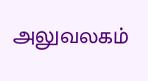அலுவலகம்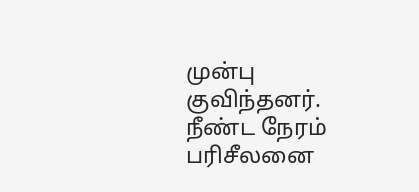முன்பு குவிந்தனர். நீண்ட நேரம் பரிசீலனை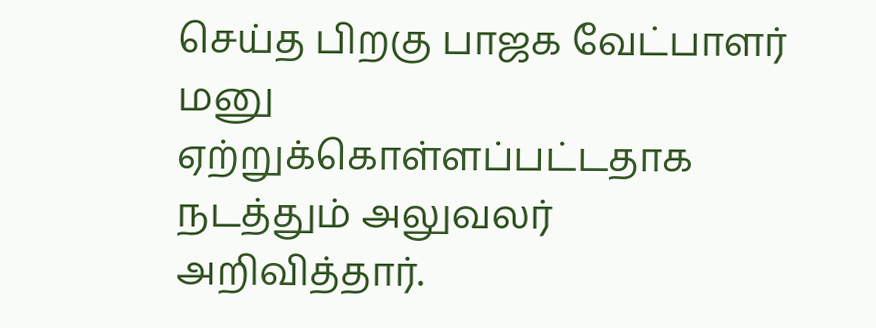செய்த பிறகு பாஜக வேட்பாளர் மனு ஏற்றுக்கொள்ளப்பட்டதாக நடத்தும் அலுவலர் அறிவித்தார்.